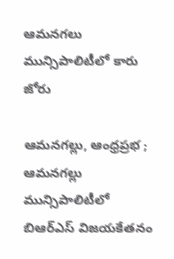ఆమనగలు మున్సిపాలిటీలో కారు జోరు

ఆమనగల్లు, ఆంధ్రప్రభ ; ఆమనగల్లు మున్సిపాలిటీలో బిఆర్ఎస్ విజయకేతనం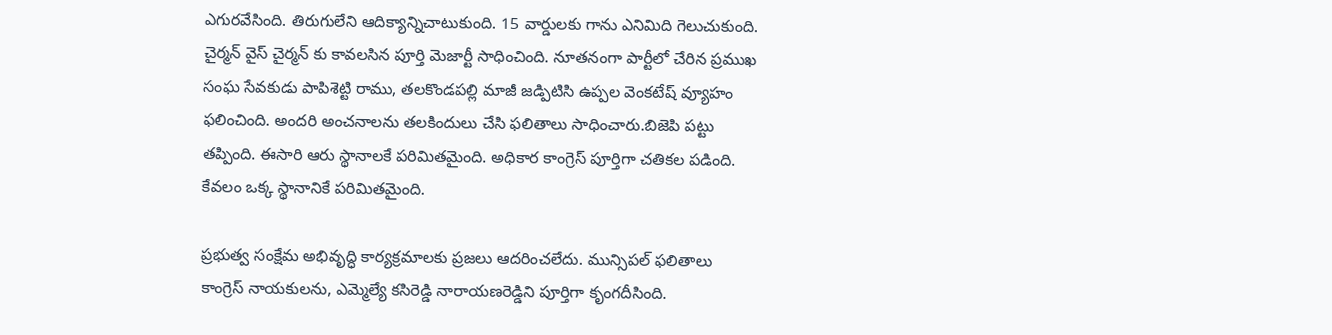ఎగురవేసింది. తిరుగులేని ఆదిక్యాన్నిచాటుకుంది. 15 వార్డులకు గాను ఎనిమిది గెలుచుకుంది. చైర్మన్ వైస్ చైర్మన్ కు కావలసిన పూర్తి మెజార్టీ సాధించింది. నూతనంగా పార్టీలో చేరిన ప్రముఖ సంఘ సేవకుడు పాపిశెట్టి రాము, తలకొండపల్లి మాజీ జడ్పిటిసి ఉప్పల వెంకటేష్ వ్యూహం ఫలించింది. అందరి అంచనాలను తలకిందులు చేసి ఫలితాలు సాధించారు.బిజెపి పట్టు తప్పింది. ఈసారి ఆరు స్థానాలకే పరిమితమైంది. అధికార కాంగ్రెస్ పూర్తిగా చతికల పడింది. కేవలం ఒక్క స్థానానికే పరిమితమైంది.

ప్రభుత్వ సంక్షేమ అభివృద్ధి కార్యక్రమాలకు ప్రజలు ఆదరించలేదు. మున్సిపల్ ఫలితాలు కాంగ్రెస్ నాయకులను, ఎమ్మెల్యే కసిరెడ్డి నారాయణరెడ్డిని పూర్తిగా కృంగదీసింది.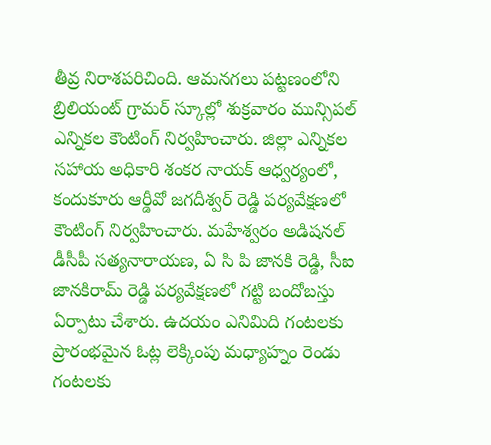తీవ్ర నిరాశపరిచింది. ఆమనగలు పట్టణంలోని బ్రిలియంట్ గ్రామర్ స్కూల్లో శుక్రవారం మున్సిపల్ ఎన్నికల కౌంటింగ్ నిర్వహించారు. జిల్లా ఎన్నికల సహాయ అధికారి శంకర నాయక్ ఆధ్వర్యంలో, కందుకూరు ఆర్డీవో జగదీశ్వర్ రెడ్డి పర్యవేక్షణలో కౌంటింగ్ నిర్వహించారు. మహేశ్వరం అడిషనల్ డీసీపీ సత్యనారాయణ, ఏ సి పి జానకి రెడ్డి, సీఐ జానకిరామ్ రెడ్డి పర్యవేక్షణలో గట్టి బందోబస్తు ఏర్పాటు చేశారు. ఉదయం ఎనిమిది గంటలకు ప్రారంభమైన ఓట్ల లెక్కింపు మధ్యాహ్నం రెండు గంటలకు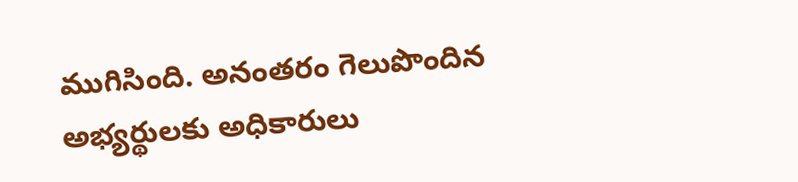ముగిసింది. అనంతరం గెలుపొందిన అభ్యర్థులకు అధికారులు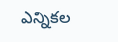ఎన్నికల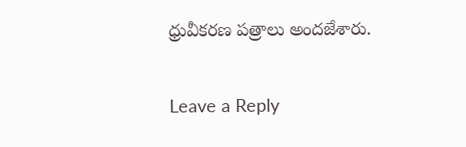ధ్రువీకరణ పత్రాలు అందజేశారు.

Leave a Reply